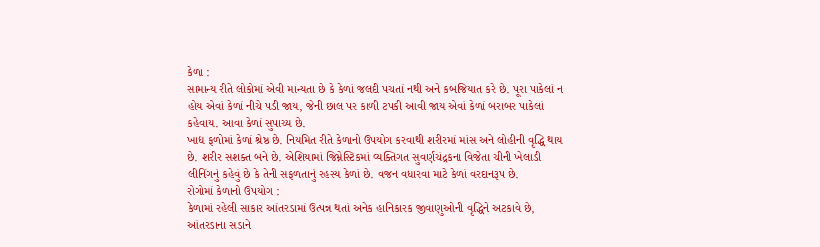કેળા :
સામાન્ય રીતે લોકોમાં એવી માન્યતા છે કે કેળાં જલદી પચતાં નથી અને કબજિયાત કરે છે. પૂરા પાકેલાં ન હોય એવાં કેળાં નીચે પડી જાય, જેની છાલ પર કાળી ટપકી આવી જાય એવાં કેળાં બરાબર પાકેલાં કહેવાય. આવા કેળાં સુપાચ્ય છે.
ખાદ્ય ફળોમાં કેળાં શ્રેષ્ઠ છે. નિયમિત રીતે કેળાનો ઉપયોગ કરવાથી શરીરમાં માંસ અને લોહીની વૃદ્ધિ થાય છે. શરીર સશક્ત બને છે. એશિયામાં જિમ્નેસ્ટિકમાં વ્યક્તિગત સુવર્ણચંદ્રકના વિજેતા ચીની ખેલાડી લીનિંગનું કહેવું છે કે તેની સફળતાનું રહસ્ય કેળાં છે. વજન વધારવા માટે કેળાં વરદાનરૂપ છે.
રોગોમાં કેળાનો ઉપયોગ :
કેળામાં રહેલી સાકાર આંતરડામાં ઉત્પન્ન થતાં અનેક હાનિકારક જીવાણુઓની વૃદ્ધિને અટકાવે છે, આંતરડાના સડાને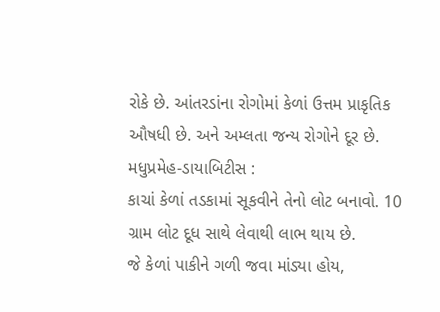રોકે છે. આંતરડાંના રોગોમાં કેળાં ઉત્તમ પ્રાકૃતિક ઔષધી છે. અને અમ્લતા જન્ય રોગોને દૂર છે.
મધુપ્રમેહ-ડાયાબિટીસ :
કાચાં કેળાં તડકામાં સૂકવીને તેનો લોટ બનાવો. 10 ગ્રામ લોટ દૂધ સાથે લેવાથી લાભ થાય છે.
જે કેળાં પાકીને ગળી જવા માંડ્યા હોય,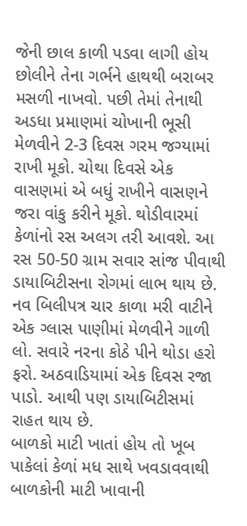જેની છાલ કાળી પડવા લાગી હોય છોલીને તેના ગર્ભને હાથથી બરાબર મસળી નાખવો. પછી તેમાં તેનાથી અડધા પ્રમાણમાં ચોખાની ભૂસી મેળવીને 2-3 દિવસ ગરમ જગ્યામાં રાખી મૂકો. ચોથા દિવસે એક વાસણમાં એ બધું રાખીને વાસણને જરા વાંકુ કરીને મૂકો. થોડીવારમાં કેળાંનો રસ અલગ તરી આવશે. આ રસ 50-50 ગ્રામ સવાર સાંજ પીવાથી ડાયાબિટીસના રોગમાં લાભ થાય છે. નવ બિલીપત્ર ચાર કાળા મરી વાટીને એક ગ્લાસ પાણીમાં મેળવીને ગાળી લો. સવારે નરના કોઠે પીને થોડા હરો ફરો. અઠવાડિયામાં એક દિવસ રજા પાડો. આથી પણ ડાયાબિટીસમાં રાહત થાય છે.
બાળકો માટી ખાતાં હોય તો ખૂબ પાકેલાં કેળાં મધ સાથે ખવડાવવાથી બાળકોની માટી ખાવાની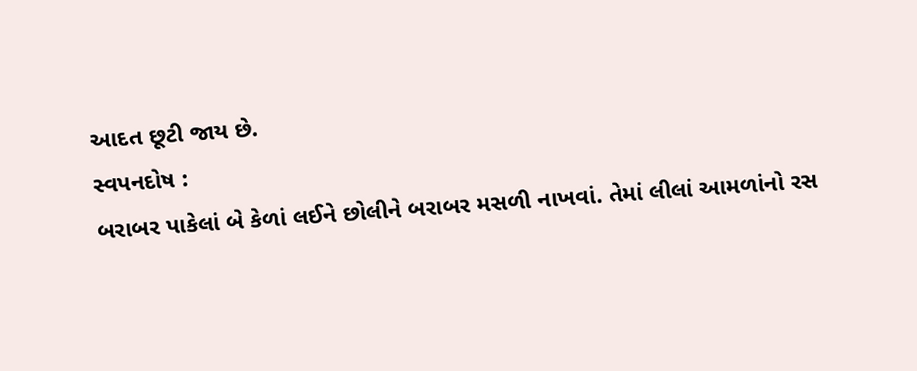આદત છૂટી જાય છે.
સ્વપનદોષ :
બરાબર પાકેલાં બે કેળાં લઈને છોલીને બરાબર મસળી નાખવાં. તેમાં લીલાં આમળાંનો રસ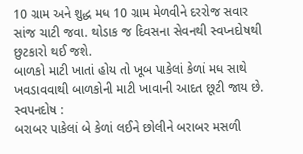10 ગ્રામ અને શુદ્ધ મધ 10 ગ્રામ મેળવીને દરરોજ સવાર સાંજ ચાટી જવા. થોડાક જ દિવસના સેવનથી સ્વપ્નદોષથી છુટકારો થઈ જશે.
બાળકો માટી ખાતાં હોય તો ખૂબ પાકેલાં કેળાં મધ સાથે ખવડાવવાથી બાળકોની માટી ખાવાની આદત છૂટી જાય છે.
સ્વપનદોષ :
બરાબર પાકેલાં બે કેળાં લઈને છોલીને બરાબર મસળી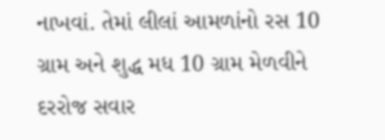નાખવાં. તેમાં લીલાં આમળાંનો રસ 10 ગ્રામ અને શુદ્ધ મધ 10 ગ્રામ મેળવીને દરરોજ સવાર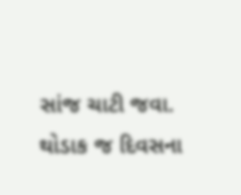સાંજ ચાટી જવા. થોડાક જ દિવસના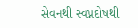સેવનથી સ્વપ્નદોષથી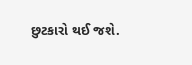છુટકારો થઈ જશે.